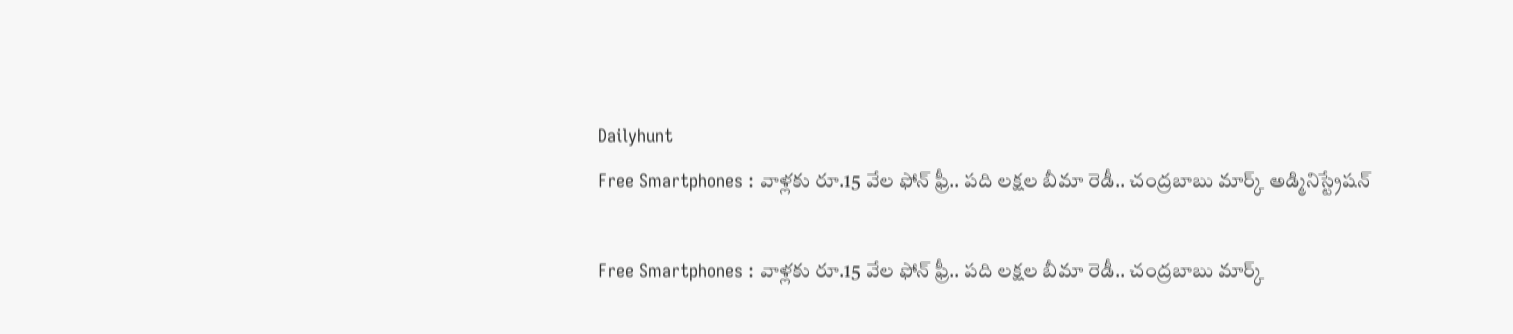Dailyhunt
Free Smartphones : వాళ్లకు రూ.15 వేల ఫోన్ ఫ్రీ.. పది లక్షల బీమా రెడీ.. చంద్రబాబు మార్క్ అడ్మినిస్ట్రేషన్

Free Smartphones : వాళ్లకు రూ.15 వేల ఫోన్ ఫ్రీ.. పది లక్షల బీమా రెడీ.. చంద్రబాబు మార్క్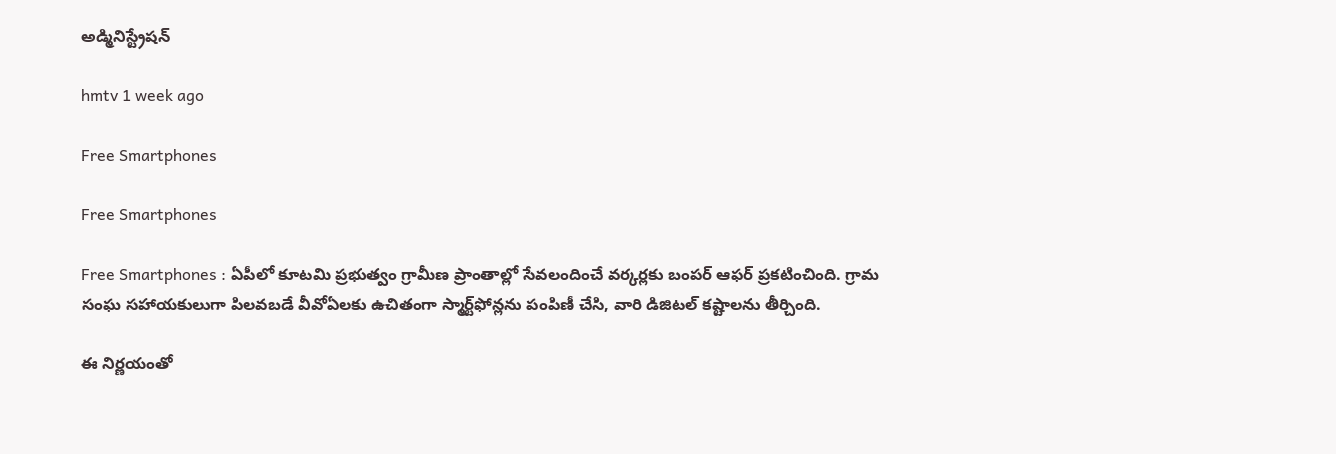అడ్మినిస్ట్రేషన్

hmtv 1 week ago

Free Smartphones

Free Smartphones

Free Smartphones : ఏపీలో కూటమి ప్రభుత్వం గ్రామీణ ప్రాంతాల్లో సేవలందించే వర్కర్లకు బంపర్ ఆఫర్ ప్రకటించింది. గ్రామ సంఘ సహాయకులుగా పిలవబడే వీవోఏలకు ఉచితంగా స్మార్ట్‌ఫోన్లను పంపిణీ చేసి, వారి డిజిటల్ కష్టాలను తీర్చింది.

ఈ నిర్ణయంతో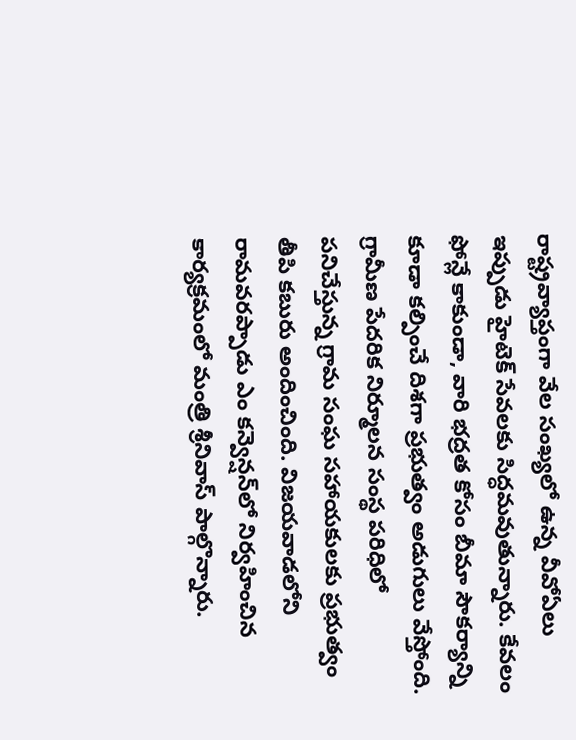రాష్ట్రవ్యాప్తంగా వేల సంఖ్యలో ఉన్న వీవోఏలు ఇప్పుడు హైటెక్ సేవలకు సిద్ధమవుతున్నారు. కేవలం ఫోన్లే కాకుండా, వారి భద్రత కోసం బీమా సౌకర్యాన్ని కూడా కల్పించే దిశగా ప్రభుత్వం అడుగులు వేస్తోంది. గ్రామీణ పేదరిక నిర్మూలన సంస్థ పరిధిలో పనిచేస్తున్న గ్రామ సంఘ సహాయకులకు ప్రభుత్వం తీపి కబురు అందించింది. విజయవాడలోని రామవరప్పాడు ఎం కన్వెన్షన్‌లో నిర్వహించిన కార్యక్రమంలో మంత్రి శ్రీనివాస్ పాల్గొన్నారు.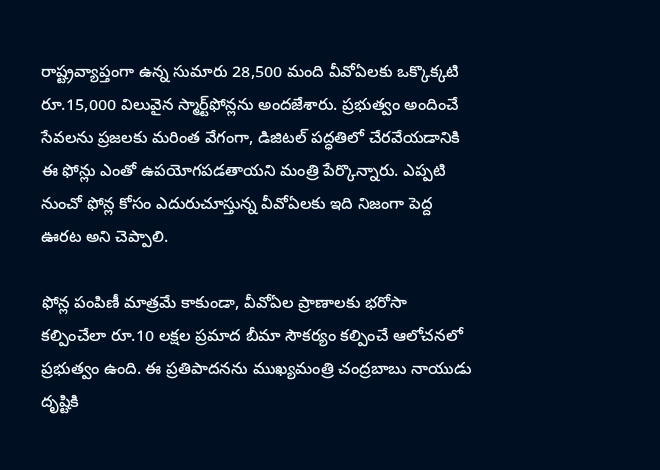రాష్ట్రవ్యాప్తంగా ఉన్న సుమారు 28,500 మంది వీవోఏలకు ఒక్కొక్కటి రూ.15,000 విలువైన స్మార్ట్‌ఫోన్లను అందజేశారు. ప్రభుత్వం అందించే సేవలను ప్రజలకు మరింత వేగంగా, డిజిటల్ పద్ధతిలో చేరవేయడానికి ఈ ఫోన్లు ఎంతో ఉపయోగపడతాయని మంత్రి పేర్కొన్నారు. ఎప్పటి నుంచో ఫోన్ల కోసం ఎదురుచూస్తున్న వీవోఏలకు ఇది నిజంగా పెద్ద ఊరట అని చెప్పాలి.

ఫోన్ల పంపిణీ మాత్రమే కాకుండా, వీవోఏల ప్రాణాలకు భరోసా కల్పించేలా రూ.10 లక్షల ప్రమాద బీమా సౌకర్యం కల్పించే ఆలోచనలో ప్రభుత్వం ఉంది. ఈ ప్రతిపాదనను ముఖ్యమంత్రి చంద్రబాబు నాయుడు దృష్టికి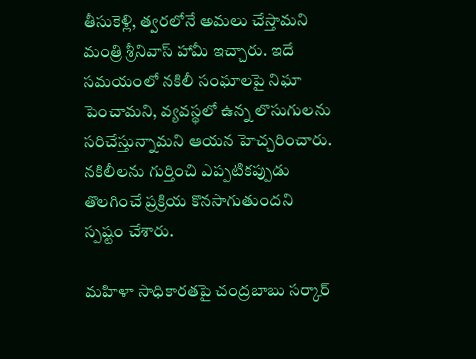తీసుకెళ్లి, త్వరలోనే అమలు చేస్తామని మంత్రి శ్రీనివాస్ హామీ ఇచ్చారు. ఇదే సమయంలో నకిలీ సంఘాలపై నిఘా పెంచామని, వ్యవస్థలో ఉన్న లొసుగులను సరిచేస్తున్నామని ఆయన హెచ్చరించారు. నకిలీలను గుర్తించి ఎప్పటికప్పుడు తొలగించే ప్రక్రియ కొనసాగుతుందని స్పష్టం చేశారు.

మహిళా సాధికారతపై చంద్రబాబు సర్కార్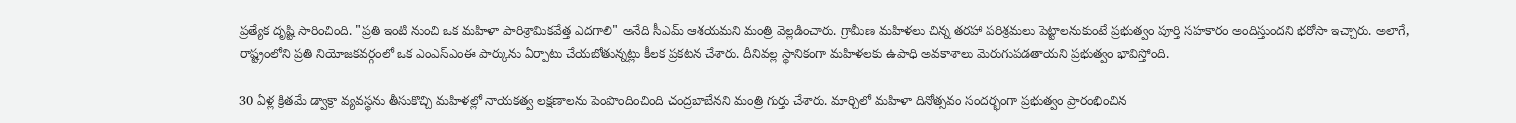ప్రత్యేక దృష్టి సారించింది. "ప్రతి ఇంటి నుంచి ఒక మహిళా పారిశ్రామికవేత్త ఎదగాలి" అనేది సీఎమ్ ఆశయమని మంత్రి వెల్లడించారు. గ్రామీణ మహిళలు చిన్న తరహా పరిశ్రమలు పెట్టాలనుకుంటే ప్రభుత్వం పూర్తి సహకారం అందిస్తుందని భరోసా ఇచ్చారు. అలాగే, రాష్ట్రంలోని ప్రతి నియోజకవర్గంలో ఒక ఎంఎస్‌ఎంఈ పార్కును ఏర్పాటు చేయబోతున్నట్లు కీలక ప్రకటన చేశారు. దీనివల్ల స్థానికంగా మహిళలకు ఉపాధి అవకాశాలు మెరుగుపడతాయని ప్రభుత్వం భావిస్తోంది.

30 ఏళ్ల క్రితమే డ్వాక్రా వ్యవస్థను తీసుకొచ్చి మహిళల్లో నాయకత్వ లక్షణాలను పెంపొందించింది చంద్రబాబేనని మంత్రి గుర్తు చేశారు. మార్చిలో మహిళా దినోత్సవం సందర్భంగా ప్రభుత్వం ప్రారంభించిన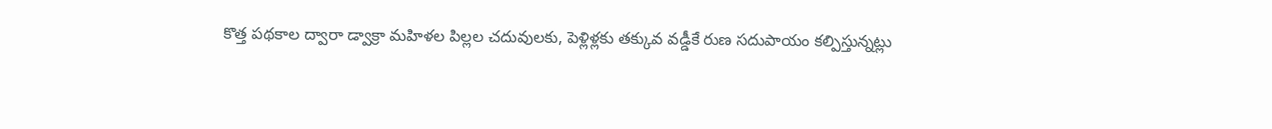కొత్త పథకాల ద్వారా డ్వాక్రా మహిళల పిల్లల చదువులకు, పెళ్లిళ్లకు తక్కువ వడ్డీకే రుణ సదుపాయం కల్పిస్తున్నట్లు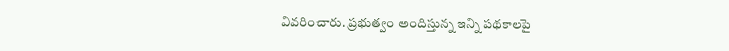వివరించారు. ప్రభుత్వం అందిస్తున్న ఇన్ని పథకాలపై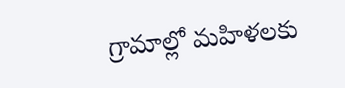గ్రామాల్లో మహిళలకు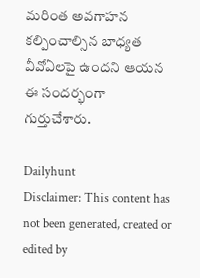మరింత అవగాహన కల్పించాల్సిన బాధ్యత వీవోఏలపై ఉందని ఆయన ఈ సందర్భంగా గుర్తుచేశారు.

Dailyhunt
Disclaimer: This content has not been generated, created or edited by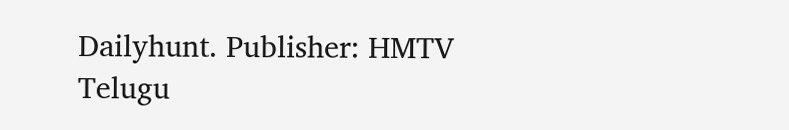Dailyhunt. Publisher: HMTV Telugu